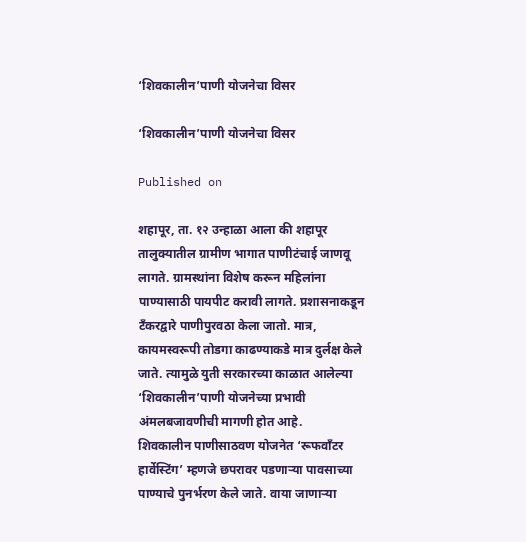‘शिवकालीन’पाणी योजनेचा विसर

‘शिवकालीन’पाणी योजनेचा विसर

Published on

शहापूर, ता. १२ उन्हाळा आला की शहापूर तालुक्यातील ग्रामीण भागात पाणीटंचाई जाणवू लागते. ग्रामस्थांना विशेष करून महिलांना पाण्यासाठी पायपीट करावी लागते. प्रशासनाकडून टँकरद्वारे पाणीपुरवठा केला जातो. मात्र, कायमस्वरूपी तोडगा काढण्याकडे मात्र दुर्लक्ष केले जाते. त्यामुळे युती सरकारच्या काळात आलेल्या ‘शिवकालीन’पाणी योजनेच्या प्रभावी अंमलबजावणीची मागणी होत आहे.
शिवकालीन पाणीसाठवण योजनेत ‘रूफवाँटर हार्वेस्टिंग’ म्हणजे छपरावर पडणाऱ्या पावसाच्या पाण्याचे पुनर्भरण केले जाते. वाया जाणाऱ्या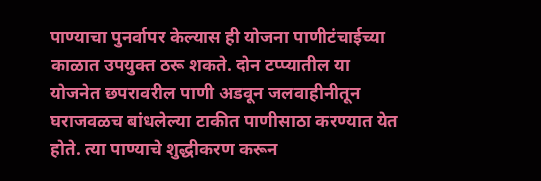पाण्याचा पुनर्वापर केल्यास ही योजना पाणीटंचाईच्या काळात उपयुक्त ठरू शकते. दोन टप्प्यातील या योजनेत छपरावरील पाणी अडवून जलवाहीनीतून घराजवळच बांधलेल्या टाकीत पाणीसाठा करण्यात येत होते. त्या पाण्याचे शुद्धीकरण करून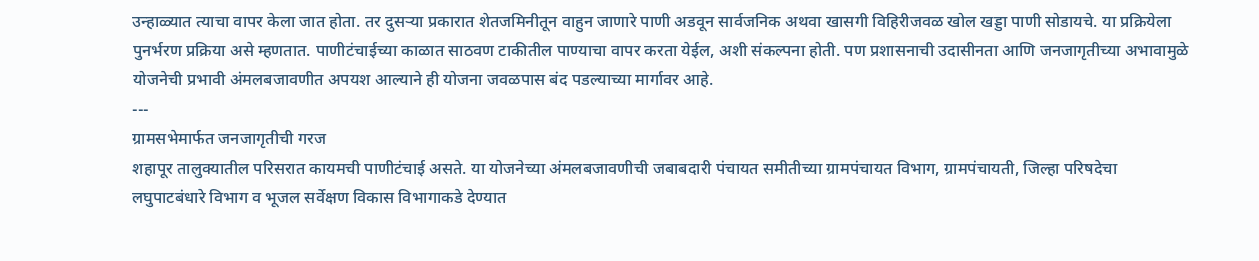उन्हाळ्यात त्याचा वापर केला जात होता. तर दुसऱ्या प्रकारात शेतजमिनीतून वाहुन जाणारे पाणी अडवून सार्वजनिक अथवा खासगी विहिरीजवळ खोल खड्डा पाणी सोडायचे. या प्रक्रियेला पुनर्भरण प्रक्रिया असे म्हणतात. पाणीटंचाईच्या काळात साठवण टाकीतील पाण्याचा वापर करता येईल, अशी संकल्पना होती. पण प्रशासनाची उदासीनता आणि जनजागृतीच्या अभावामुळे योजनेची प्रभावी अंमलबजावणीत अपयश आल्याने ही योजना जवळपास बंद पडल्याच्या मार्गावर आहे.
---
ग्रामसभेमार्फत जनजागृतीची गरज
शहापूर तालुक्यातील परिसरात कायमची पाणीटंचाई असते. या योजनेच्या अंमलबजावणीची जबाबदारी पंचायत समीतीच्या ग्रामपंचायत विभाग, ग्रामपंचायती, जिल्हा परिषदेचा लघुपाटबंधारे विभाग व भूजल सर्वेक्षण विकास विभागाकडे देण्यात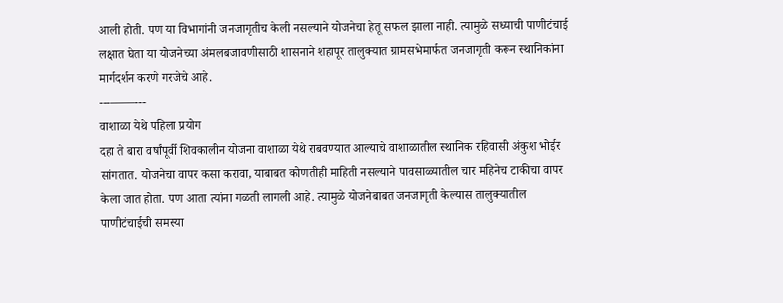आली होती. पण या विभागांनी जनजागृतीच केली नसल्याने योजनेचा हेतू सफल झाला नाही. त्यामुळे सध्याची पाणीटंचाई लक्षात घेता या योजनेच्या अंमलबजावणीसाठी शासनाने शहापूर तालुक्यात ग्रामसभेमार्फत जनजागृती करून स्थानिकांना मार्गदर्शन करणे गरजेचे आहे.
---––––---
वाशाळा येथे पहिला प्रयोग
दहा ते बारा वर्षांपूर्वी शिवकालीन योजना वाशाळा येथे राबवण्यात आल्याचे वाशाळातील स्थानिक रहिवासी अंकुश भोईर सांगतात. योजनेचा वापर कसा करावा, याबाबत कोणतीही माहिती नसल्याने पावसाळ्यातील चार महिनेच टाकीचा वापर केला जात होता. पण आता त्यांना गळती लागली आहे. त्यामुळे योजनेबाबत जनजागृती केल्यास तालुक्यातील पाणीटंचाईची समस्या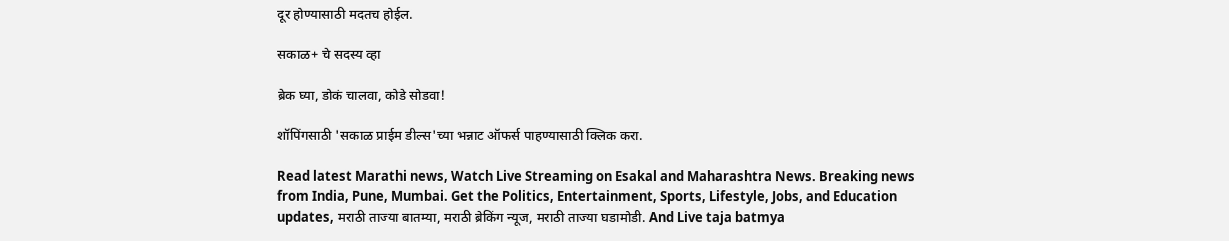दूर होण्यासाठी मदतच होईल.

सकाळ+ चे सदस्य व्हा

ब्रेक घ्या, डोकं चालवा, कोडे सोडवा!

शॉपिंगसाठी 'सकाळ प्राईम डील्स'च्या भन्नाट ऑफर्स पाहण्यासाठी क्लिक करा.

Read latest Marathi news, Watch Live Streaming on Esakal and Maharashtra News. Breaking news from India, Pune, Mumbai. Get the Politics, Entertainment, Sports, Lifestyle, Jobs, and Education updates, मराठी ताज्या बातम्या, मराठी ब्रेकिंग न्यूज, मराठी ताज्या घडामोडी. And Live taja batmya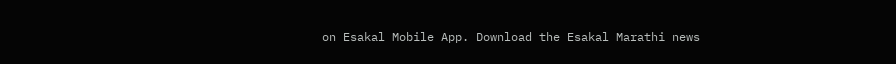on Esakal Mobile App. Download the Esakal Marathi news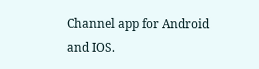Channel app for Android and IOS.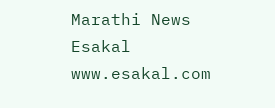Marathi News Esakal
www.esakal.com